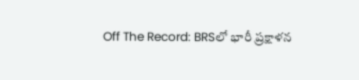Off The Record: BRSలో భారీ ప్రక్షాళన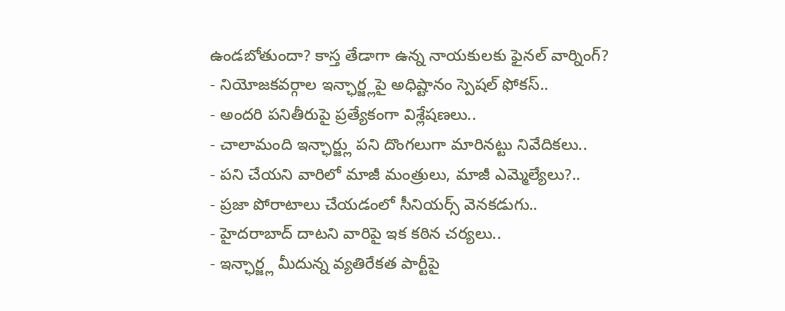ఉండబోతుందా? కాస్త తేడాగా ఉన్న నాయకులకు ఫైనల్ వార్నింగ్?
- నియోజకవర్గాల ఇన్ఛార్జ్లపై అధిష్టానం స్పెషల్ ఫోకస్..
- అందరి పనితీరుపై ప్రత్యేకంగా విశ్లేషణలు..
- చాలామంది ఇన్ఛార్జ్లు పని దొంగలుగా మారినట్టు నివేదికలు..
- పని చేయని వారిలో మాజీ మంత్రులు, మాజీ ఎమ్మెల్యేలు?..
- ప్రజా పోరాటాలు చేయడంలో సీనియర్స్ వెనకడుగు..
- హైదరాబాద్ దాటని వారిపై ఇక కఠిన చర్యలు..
- ఇన్ఛార్జ్ల మీదున్న వ్యతిరేకత పార్టీపై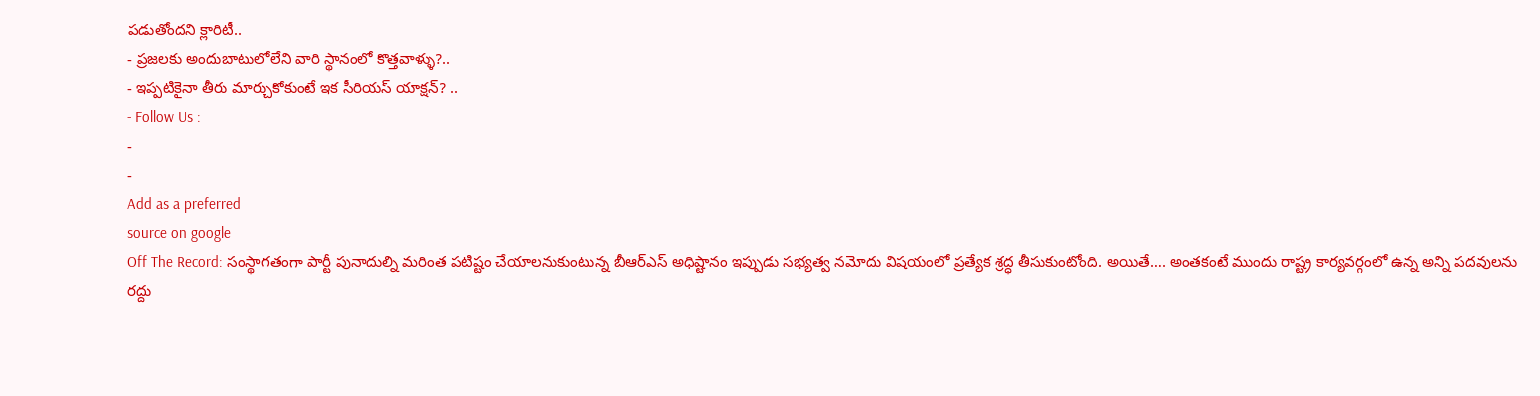పడుతోందని క్లారిటీ..
- ప్రజలకు అందుబాటులోలేని వారి స్థానంలో కొత్తవాళ్ళు?..
- ఇప్పటికైనా తీరు మార్చుకోకుంటే ఇక సీరియస్ యాక్షన్? ..
- Follow Us :
-
-
Add as a preferred
source on google
Off The Record: సంస్థాగతంగా పార్టీ పునాదుల్ని మరింత పటిష్టం చేయాలనుకుంటున్న బీఆర్ఎస్ అధిష్టానం ఇప్పుడు సభ్యత్వ నమోదు విషయంలో ప్రత్యేక శ్రద్ధ తీసుకుంటోంది. అయితే…. అంతకంటే ముందు రాష్ట్ర కార్యవర్గంలో ఉన్న అన్ని పదవులను రద్దు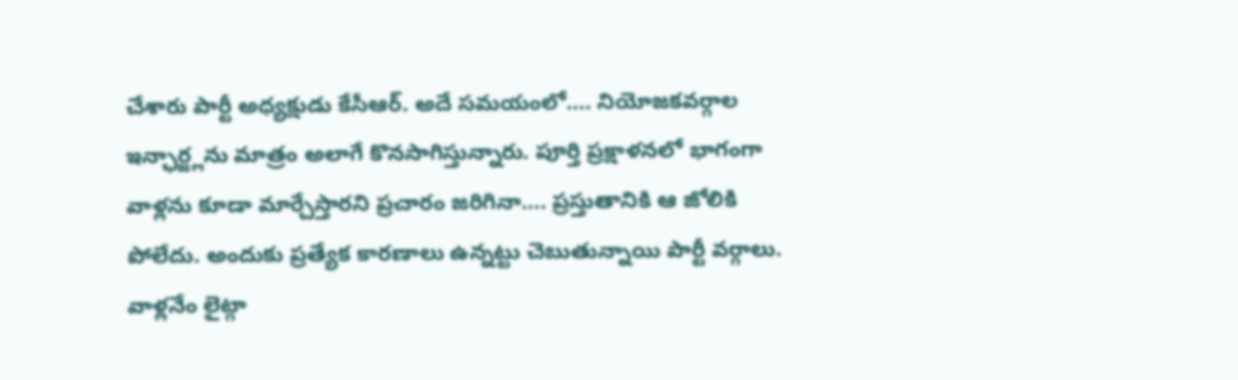చేశారు పార్టీ అధ్యక్షుడు కేసీఆర్. అదే సమయంలో…. నియోజకవర్గాల ఇన్ఛార్జ్లను మాత్రం అలాగే కొనసాగిస్తున్నారు. పూర్తి ప్రక్షాళనలో భాగంగా వాళ్లను కూడా మార్చేస్తారని ప్రచారం జరిగినా…. ప్రస్తుతానికి ఆ జోలికి పోలేదు. అందుకు ప్రత్యేక కారణాలు ఉన్నట్టు చెబుతున్నాయి పార్టీ వర్గాలు. వాళ్లనేం లైట్గా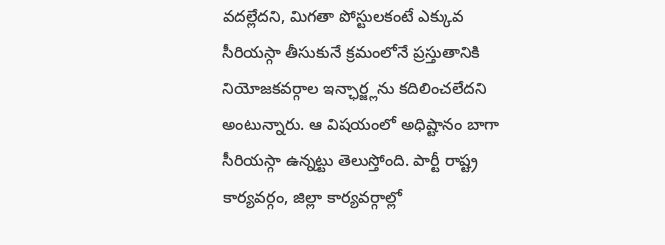వదల్లేదని, మిగతా పోస్టులకంటే ఎక్కువ సీరియస్గా తీసుకునే క్రమంలోనే ప్రస్తుతానికి నియోజకవర్గాల ఇన్ఛార్జ్లను కదిలించలేదని అంటున్నారు. ఆ విషయంలో అధిష్టానం బాగా సీరియస్గా ఉన్నట్టు తెలుస్తోంది. పార్టీ రాష్ట్ర కార్యవర్గం, జిల్లా కార్యవర్గాల్లో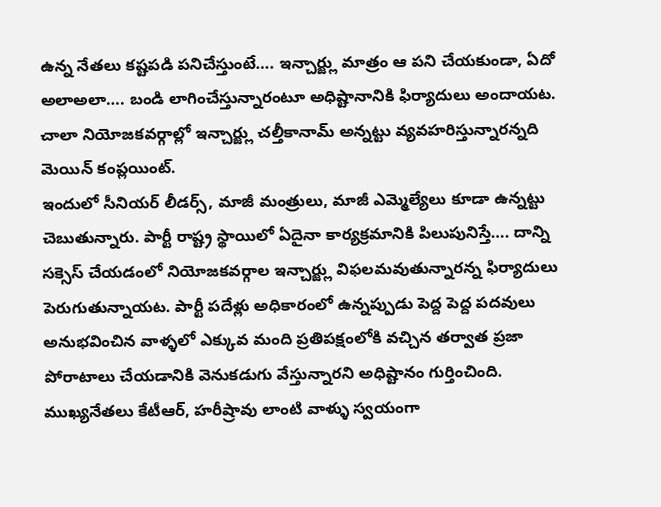ఉన్న నేతలు కష్టపడి పనిచేస్తుంటే…. ఇన్చార్జ్లు మాత్రం ఆ పని చేయకుండా, ఏదో అలాఅలా…. బండి లాగించేస్తున్నారంటూ అధిష్టానానికి ఫిర్యాదులు అందాయట. చాలా నియోజకవర్గాల్లో ఇన్చార్జ్లు చల్తీకానామ్ అన్నట్టు వ్యవహరిస్తున్నారన్నది మెయిన్ కంప్లయింట్.
ఇందులో సీనియర్ లీడర్స్, మాజీ మంత్రులు, మాజీ ఎమ్మెల్యేలు కూడా ఉన్నట్టు చెబుతున్నారు. పార్టీ రాష్ట్ర స్థాయిలో ఏదైనా కార్యక్రమానికి పిలుపునిస్తే…. దాన్ని సక్సెస్ చేయడంలో నియోజకవర్గాల ఇన్చార్జ్లు విఫలమవుతున్నారన్న ఫిర్యాదులు పెరుగుతున్నాయట. పార్టీ పదేళ్లు అధికారంలో ఉన్నప్పుడు పెద్ద పెద్ద పదవులు అనుభవించిన వాళ్ళలో ఎక్కువ మంది ప్రతిపక్షంలోకి వచ్చిన తర్వాత ప్రజా పోరాటాలు చేయడానికి వెనుకడుగు వేస్తున్నారని అధిష్టానం గుర్తించింది. ముఖ్యనేతలు కేటీఆర్, హరీష్రావు లాంటి వాళ్ళు స్వయంగా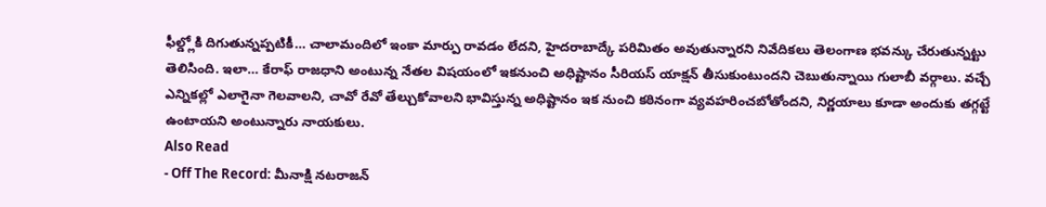ఫీల్డ్లోకి దిగుతున్నప్పటికీ… చాలామందిలో ఇంకా మార్పు రావడం లేదని, హైదరాబాద్కే పరిమితం అవుతున్నారని నివేదికలు తెలంగాణ భవన్కు చేరుతున్నట్టు తెలిసింది. ఇలా… కేరాఫ్ రాజధాని అంటున్న నేతల విషయంలో ఇకనుంచి అధిష్టానం సీరియస్ యాక్షన్ తీసుకుంటుందని చెబుతున్నాయి గులాబీ వర్గాలు. వచ్చే ఎన్నికల్లో ఎలాగైనా గెలవాలని, చావో రేవో తేల్చుకోవాలని భావిస్తున్న అధిష్టానం ఇక నుంచి కఠినంగా వ్యవహరించబోతోందని, నిర్ణయాలు కూడా అందుకు తగ్గట్టే ఉంటాయని అంటున్నారు నాయకులు.
Also Read
- Off The Record: మీనాక్షి నటరాజన్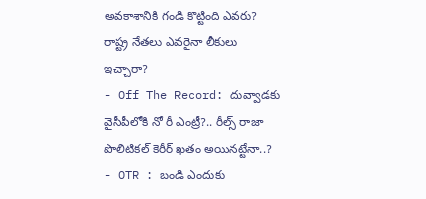అవకాశానికి గండి కొట్టింది ఎవరు? రాష్ట్ర నేతలు ఎవరైనా లీకులు ఇచ్చారా?
- Off The Record: దువ్వాడకు వైసీపీలోకి నో రీ ఎంట్రీ?.. రీల్స్ రాజా పొలిటికల్ కెరీర్ ఖతం అయినట్టేనా..?
- OTR : బండి ఎందుకు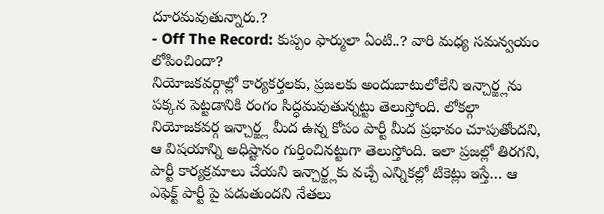దూరమవుతున్నారు.?
- Off The Record: కుప్పం ఫార్ములా ఏంటి..? వారి మధ్య సమన్వయం లోపించిందా?
నియోజకవర్గాల్లో కార్యకర్తలకు, ప్రజలకు అందుబాటులోలేని ఇన్చార్జ్లను పక్కన పెట్టడానికి రంగం సిద్ధమవుతున్నట్టు తెలుస్తోంది. లోకల్గా నియోజకవర్గ ఇన్చార్జ్ల మీద ఉన్న కోపం పార్టీ మీద ప్రభావం చూపుతోందని, ఆ విషయాన్ని అధిష్టానం గుర్తించినట్టుగా తెలుస్తోంది. ఇలా ప్రజల్లో తిరగని, పార్టీ కార్యక్రమాలు చేయని ఇన్చార్జ్లకు వచ్చే ఎన్నికల్లో టికెట్లు ఇస్తే… ఆ ఎఫెక్ట్ పార్టీ పై పడుతుందని నేతలు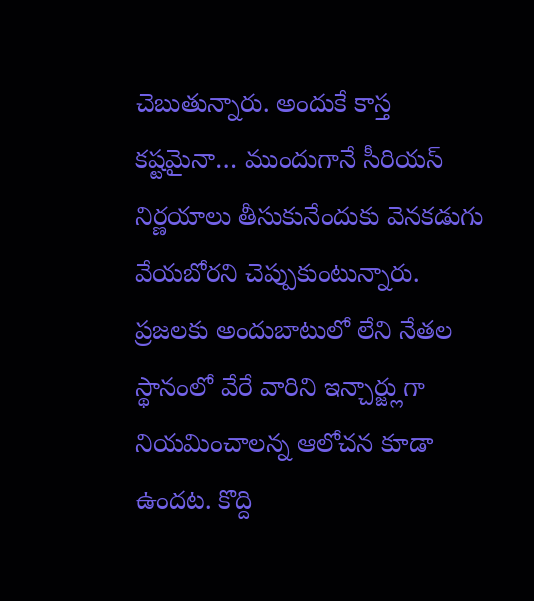చెబుతున్నారు. అందుకే కాస్త కష్టమైనా… ముందుగానే సీరియస్ నిర్ణయాలు తీసుకునేందుకు వెనకడుగు వేయబోరని చెప్పుకుంటున్నారు. ప్రజలకు అందుబాటులో లేని నేతల స్థానంలో వేరే వారిని ఇన్చార్జ్లుగా నియమించాలన్న ఆలోచన కూడా ఉందట. కొద్ది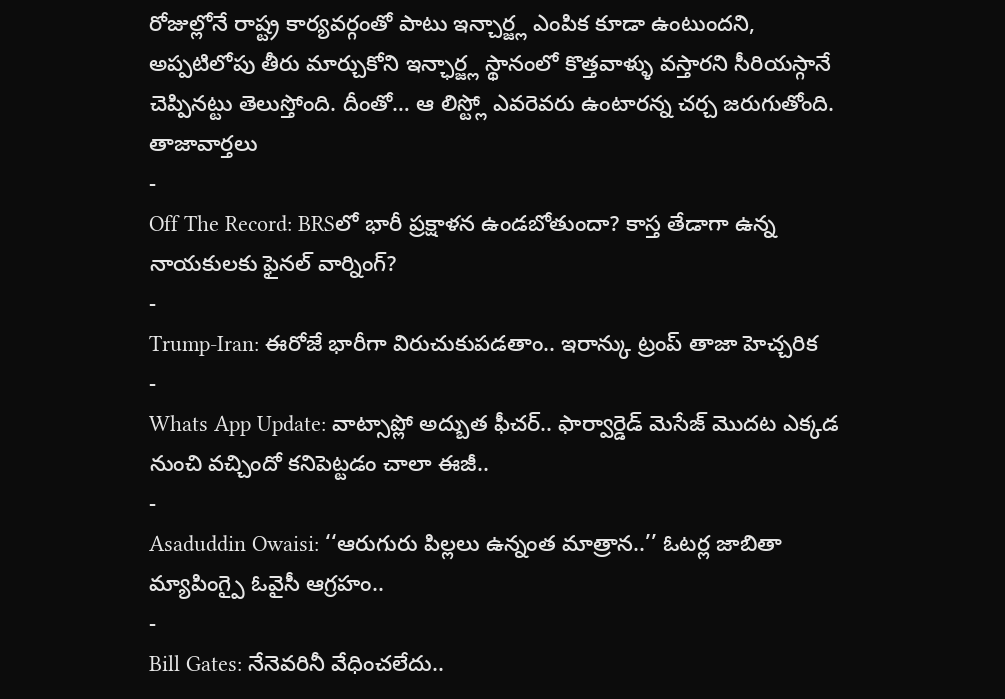రోజుల్లోనే రాష్ట్ర కార్యవర్గంతో పాటు ఇన్చార్జ్ల ఎంపిక కూడా ఉంటుందని, అప్పటిలోపు తీరు మార్చుకోని ఇన్ఛార్జ్ల స్థానంలో కొత్తవాళ్ళు వస్తారని సీరియస్గానే చెప్పినట్టు తెలుస్తోంది. దీంతో… ఆ లిస్ట్లో ఎవరెవరు ఉంటారన్న చర్చ జరుగుతోంది.
తాజావార్తలు
-
Off The Record: BRSలో భారీ ప్రక్షాళన ఉండబోతుందా? కాస్త తేడాగా ఉన్న నాయకులకు ఫైనల్ వార్నింగ్?
-
Trump-Iran: ఈరోజే భారీగా విరుచుకుపడతాం.. ఇరాన్కు ట్రంప్ తాజా హెచ్చరిక
-
Whats App Update: వాట్సాప్లో అద్బుత ఫీచర్.. ఫార్వార్డెడ్ మెసేజ్ మొదట ఎక్కడ నుంచి వచ్చిందో కనిపెట్టడం చాలా ఈజీ..
-
Asaduddin Owaisi: ‘‘ఆరుగురు పిల్లలు ఉన్నంత మాత్రాన..’’ ఓటర్ల జాబితా మ్యాపింగ్పై ఓవైసీ ఆగ్రహం..
-
Bill Gates: నేనెవరినీ వేధించలేదు..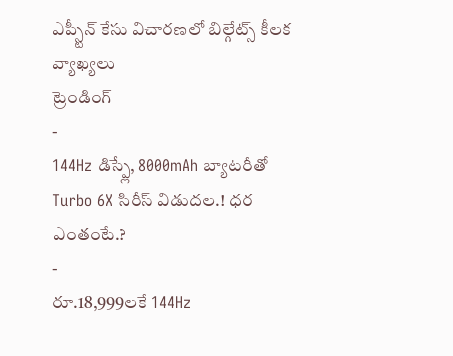ఎప్స్టీన్ కేసు విచారణలో బిల్గేట్స్ కీలక వ్యాఖ్యలు
ట్రెండింగ్
-
144Hz డిస్ప్లే, 8000mAh బ్యాటరీతో Turbo 6X సిరీస్ విడుదల.! ధర ఎంతంటే.?
-
రూ.18,999లకే 144Hz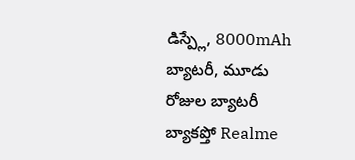డిస్ప్లే, 8000mAh బ్యాటరీ, మూడు రోజుల బ్యాటరీ బ్యాకప్తో Realme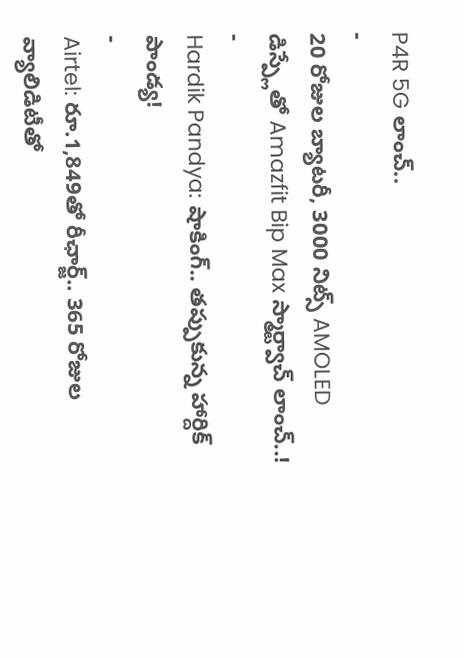P4R 5G లాంచ్..
-
20 రోజుల బ్యాటరీ, 3000 నిట్స్ AMOLED డిస్ప్లేతో Amazfit Bip Max స్మార్ట్వాచ్ లాంచ్..!
-
Hardik Pandya: షాకింగ్.. తప్పుకున్న హార్దిక్ పాండ్య!
-
Airtel: రూ.1,849తో రీఛార్జ్.. 365 రోజుల వ్యాలిడిటీతో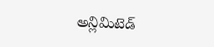అన్లిమిటెడ్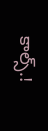కాల్స్.!